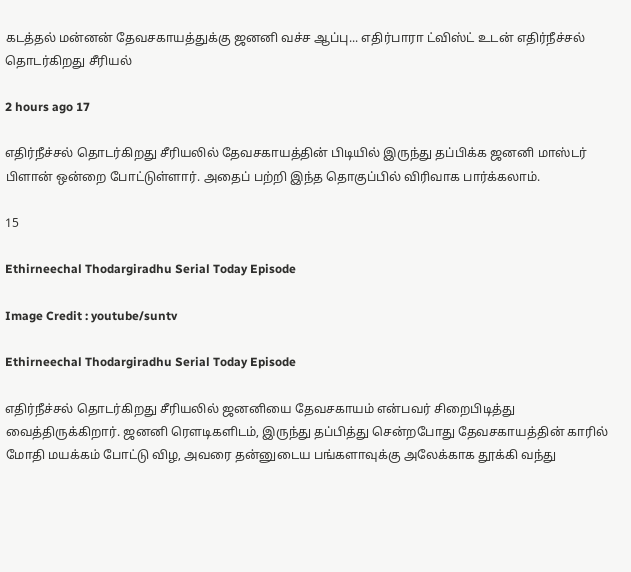கடத்தல் மன்னன் தேவசகாயத்துக்கு ஜனனி வச்ச ஆப்பு... எதிர்பாரா ட்விஸ்ட் உடன் எதிர்நீச்சல் தொடர்கிறது சீரியல்

2 hours ago 17

எதிர்நீச்சல் தொடர்கிறது சீரியலில் தேவசகாயத்தின் பிடியில் இருந்து தப்பிக்க ஜனனி மாஸ்டர் பிளான் ஒன்றை போட்டுள்ளார். அதைப் பற்றி இந்த தொகுப்பில் விரிவாக பார்க்கலாம்.

15

Ethirneechal Thodargiradhu Serial Today Episode

Image Credit : youtube/suntv

Ethirneechal Thodargiradhu Serial Today Episode

எதிர்நீச்சல் தொடர்கிறது சீரியலில் ஜனனியை தேவசகாயம் என்பவர் சிறைபிடித்து வைத்திருக்கிறார். ஜனனி ரெளடிகளிடம், இருந்து தப்பித்து சென்றபோது தேவசகாயத்தின் காரில் மோதி மயக்கம் போட்டு விழ, அவரை தன்னுடைய பங்களாவுக்கு அலேக்காக தூக்கி வந்து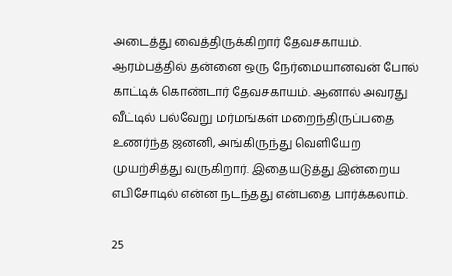அடைத்து வைத்திருக்கிறார் தேவசகாயம். ஆரம்பத்தில் தன்னை ஒரு நேர்மையானவன் போல் காட்டிக் கொண்டார் தேவசகாயம். ஆனால் அவரது வீட்டில் பல்வேறு மர்மங்கள் மறைந்திருப்பதை உணர்ந்த ஜனனி, அங்கிருந்து வெளியேற முயற்சித்து வருகிறார். இதையடுத்து இன்றைய எபிசோடில் என்ன நடந்தது என்பதை பார்க்கலாம்.

25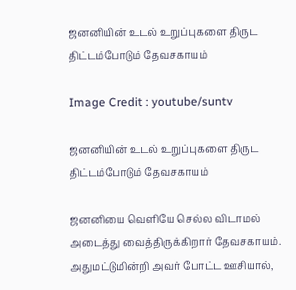ஜனனியின் உடல் உறுப்புகளை திருட திட்டம்போடும் தேவசகாயம்

Image Credit : youtube/suntv

ஜனனியின் உடல் உறுப்புகளை திருட திட்டம்போடும் தேவசகாயம்

ஜனனியை வெளியே செல்ல விடாமல் அடைத்து வைத்திருக்கிறார் தேவசகாயம். அதுமட்டுமின்றி அவர் போட்ட ஊசியால்,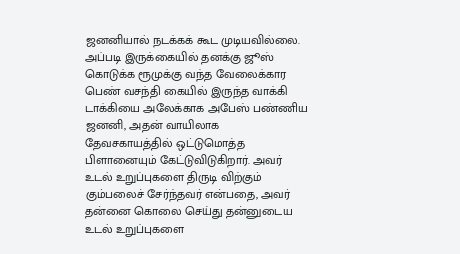ஜனனியால் நடக்கக் கூட முடியவில்லை. அப்படி இருக்கையில் தனக்கு ஜூஸ் கொடுக்க ரூமுக்கு வந்த வேலைக்கார பெண் வசந்தி கையில் இருந்த வாக்கி டாக்கியை அலேக்காக அபேஸ் பண்ணிய ஜனனி, அதன் வாயிலாக தேவசகாயத்தில் ஒட்டுமொத்த பிளானையும் கேட்டுவிடுகிறார். அவர் உடல் உறுப்புகளை திருடி விற்கும் கும்பலைச் சேர்ந்தவர் என்பதை, அவர் தன்னை கொலை செய்து தன்னுடைய உடல் உறுப்புகளை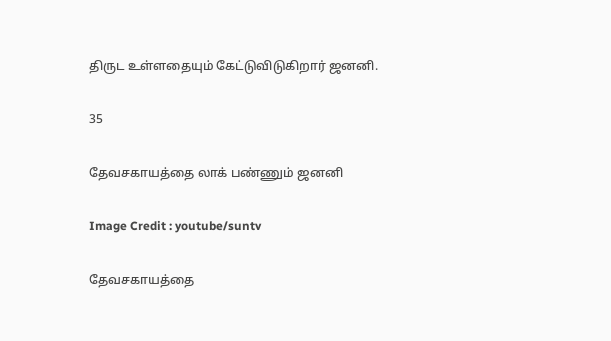திருட உள்ளதையும் கேட்டுவிடுகிறார் ஜனனி.

35

தேவசகாயத்தை லாக் பண்ணும் ஜனனி

Image Credit : youtube/suntv

தேவசகாயத்தை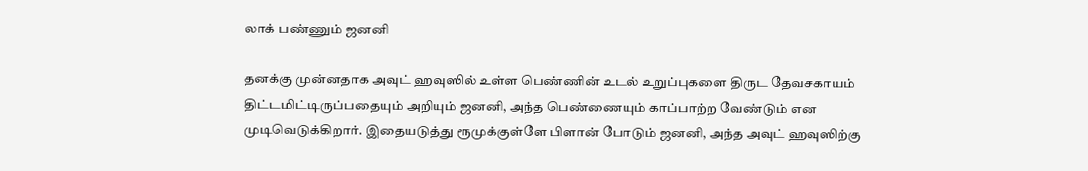லாக் பண்ணும் ஜனனி

தனக்கு முன்னதாக அவுட் ஹவுஸில் உள்ள பெண்ணின் உடல் உறுப்புகளை திருட தேவசகாயம் திட்டமிட்டிருப்பதையும் அறியும் ஜனனி, அந்த பெண்ணையும் காப்பாற்ற வேண்டும் என முடிவெடுக்கிறார். இதையடுத்து ரூமுக்குள்ளே பிளான் போடும் ஜனனி, அந்த அவுட் ஹவுஸிற்கு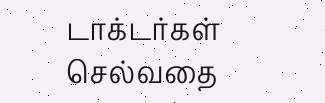டாக்டர்கள் செல்வதை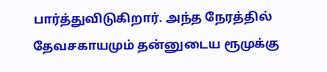பார்த்துவிடுகிறார். அந்த நேரத்தில் தேவசகாயமும் தன்னுடைய ரூமுக்கு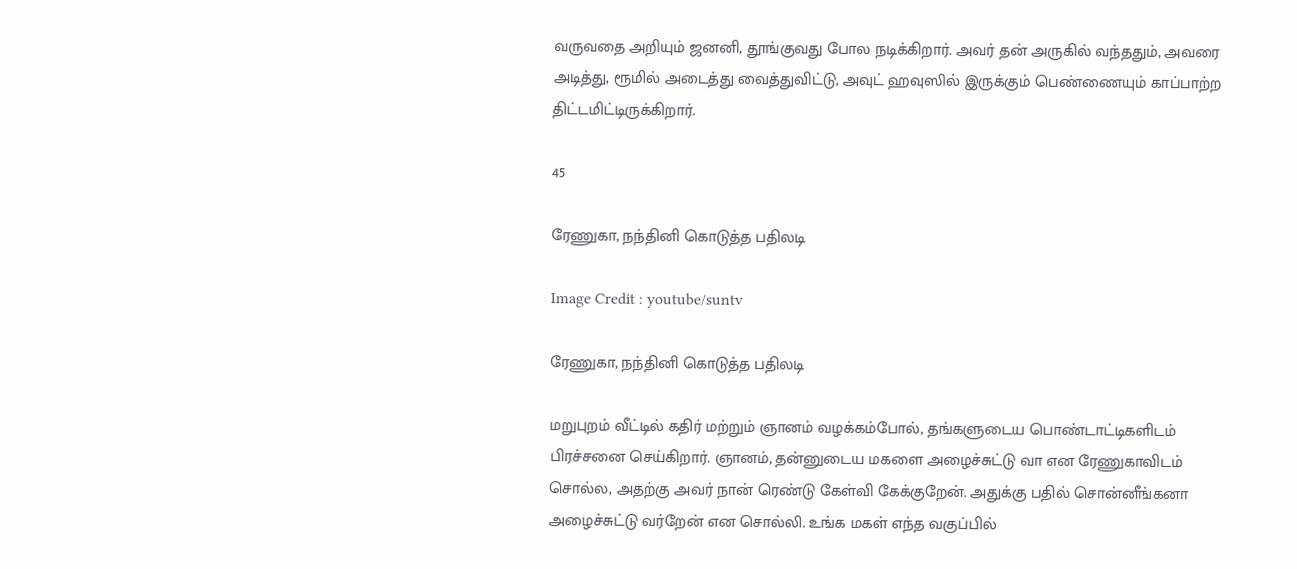வருவதை அறியும் ஜனனி, தூங்குவது போல நடிக்கிறார். அவர் தன் அருகில் வந்ததும், அவரை அடித்து, ரூமில் அடைத்து வைத்துவிட்டு, அவுட் ஹவுஸில் இருக்கும் பெண்ணையும் காப்பாற்ற திட்டமிட்டிருக்கிறார்.

45

ரேணுகா, நந்தினி கொடுத்த பதிலடி

Image Credit : youtube/suntv

ரேணுகா, நந்தினி கொடுத்த பதிலடி

மறுபுறம் வீட்டில் கதிர் மற்றும் ஞானம் வழக்கம்போல், தங்களுடைய பொண்டாட்டிகளிடம் பிரச்சனை செய்கிறார். ஞானம், தன்னுடைய மகளை அழைச்சுட்டு வா என ரேணுகாவிடம் சொல்ல, அதற்கு அவர் நான் ரெண்டு கேள்வி கேக்குறேன். அதுக்கு பதில் சொன்னீங்கனா அழைச்சுட்டு வர்றேன் என சொல்லி. உங்க மகள் எந்த வகுப்பில்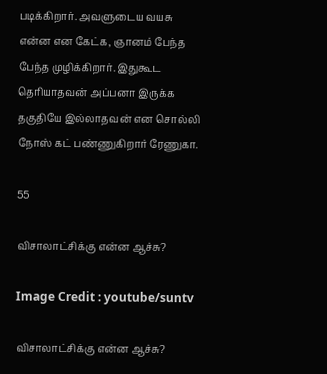படிக்கிறார். அவளுடைய வயசு என்ன என கேட்க, ஞானம் பேந்த பேந்த முழிக்கிறார். இதுகூட தெரியாதவன் அப்பனா இருக்க தகுதியே இல்லாதவன் என சொல்லி நோஸ் கட் பண்ணுகிறார் ரேணுகா.

55

விசாலாட்சிக்கு என்ன ஆச்சு?

Image Credit : youtube/suntv

விசாலாட்சிக்கு என்ன ஆச்சு?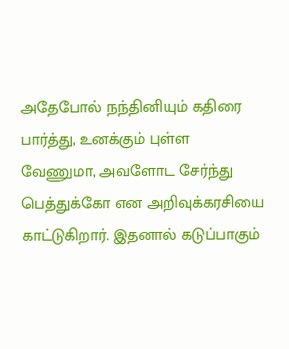அதேபோல் நந்தினியும் கதிரை பார்த்து, உனக்கும் புள்ள வேணுமா, அவளோட சேர்ந்து பெத்துக்கோ என அறிவுக்கரசியை காட்டுகிறார். இதனால் கடுப்பாகும்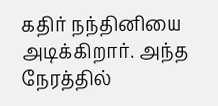கதிர் நந்தினியை அடிக்கிறார். அந்த நேரத்தில்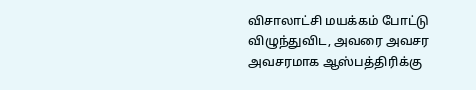விசாலாட்சி மயக்கம் போட்டு விழுந்துவிட, அவரை அவசர அவசரமாக ஆஸ்பத்திரிக்கு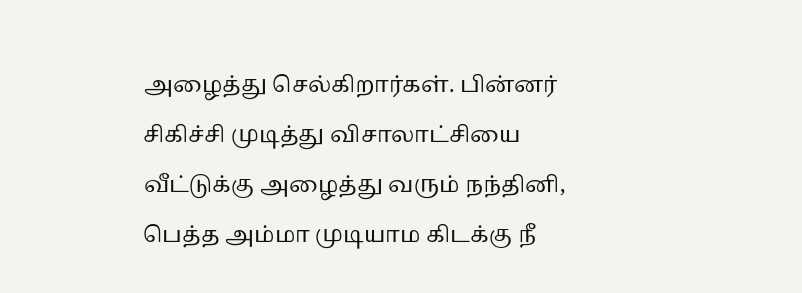அழைத்து செல்கிறார்கள். பின்னர் சிகிச்சி முடித்து விசாலாட்சியை வீட்டுக்கு அழைத்து வரும் நந்தினி, பெத்த அம்மா முடியாம கிடக்கு நீ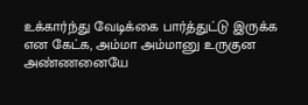உக்கார்ந்து வேடிக்கை பார்த்துட்டு இருக்க என கேட்க, அம்மா அம்மானு உருகுன அண்ணனையே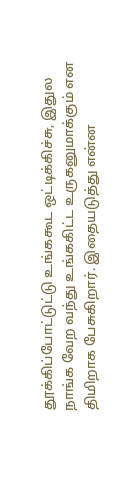தூக்கிப்போட்டுட்டு உங்ககூட ஒட்டிக்கிச்சு, இதுல நாங்க வேற வந்து உங்ககிட்ட உருகனுமாக்கும் என திமிறாக பேசுகிறார். இதையடுத்து என்ன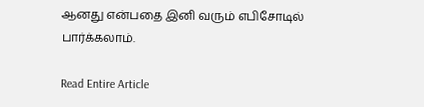ஆனது என்பதை இனி வரும் எபிசோடில் பார்க்கலாம்.

Read Entire Article